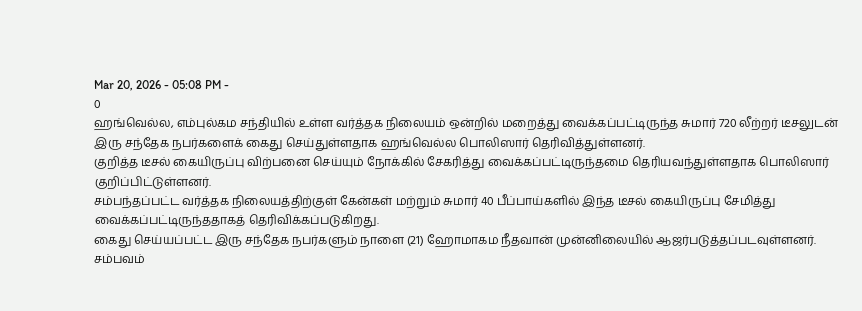Mar 20, 2026 - 05:08 PM -
0
ஹங்வெல்ல, எம்புல்கம சந்தியில் உள்ள வர்த்தக நிலையம் ஒன்றில் மறைத்து வைக்கப்பட்டிருந்த சுமார் 720 லீற்றர் டீசலுடன் இரு சந்தேக நபர்களைக் கைது செய்துள்ளதாக ஹங்வெல்ல பொலிஸார் தெரிவித்துள்ளனர்.
குறித்த டீசல் கையிருப்பு விற்பனை செய்யும் நோக்கில் சேகரித்து வைக்கப்பட்டிருந்தமை தெரியவந்துள்ளதாக பொலிஸார் குறிப்பிட்டுள்ளனர்.
சம்பந்தப்பட்ட வர்த்தக நிலையத்திற்குள் கேன்கள் மற்றும் சுமார் 40 பீப்பாய்களில் இந்த டீசல் கையிருப்பு சேமித்து வைக்கப்பட்டிருந்ததாகத் தெரிவிக்கப்படுகிறது.
கைது செய்யப்பட்ட இரு சந்தேக நபர்களும் நாளை (21) ஹோமாகம நீதவான் முன்னிலையில் ஆஜர்படுத்தப்படவுள்ளனர்.
சம்பவம்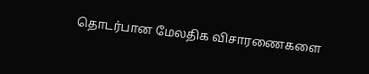தொடர்பான மேலதிக விசாரணைகளை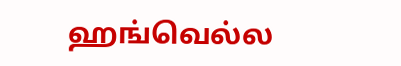ஹங்வெல்ல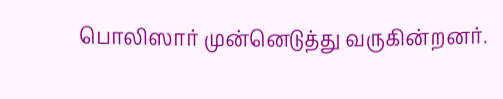பொலிஸார் முன்னெடுத்து வருகின்றனர்.